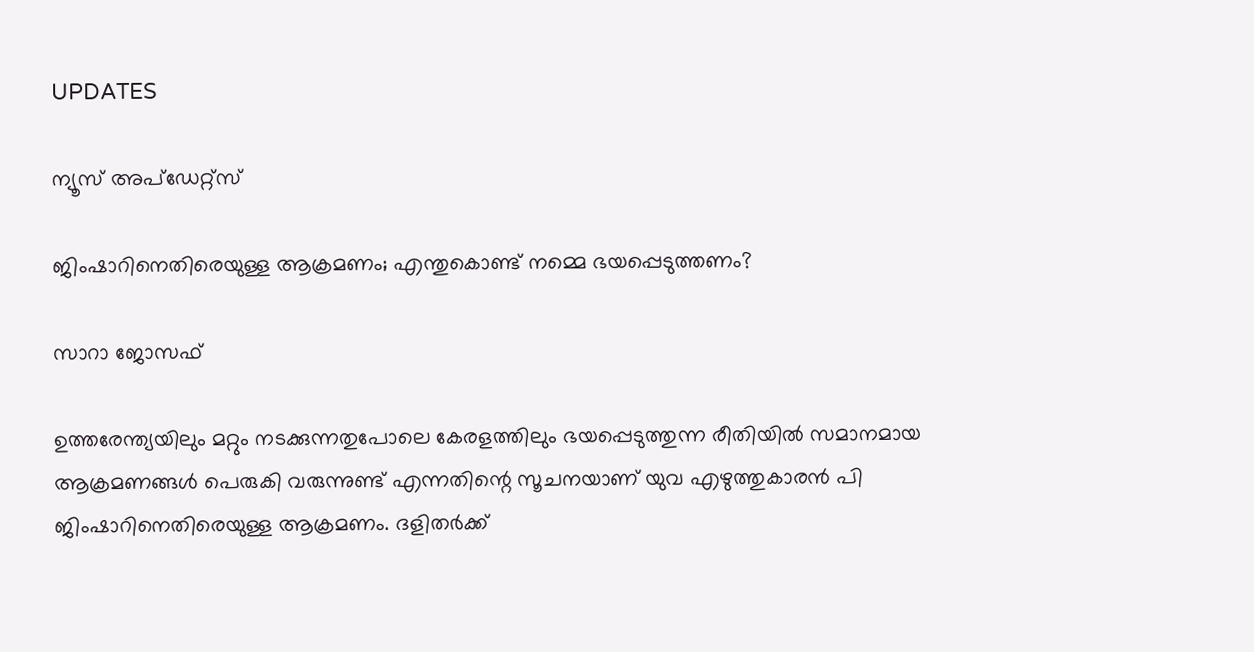UPDATES

ന്യൂസ് അപ്ഡേറ്റ്സ്

ജിംഷാറിനെതിരെയുള്ള ആക്രമണം; എന്തുകൊണ്ട് നമ്മെ ഭയപ്പെടുത്തണം?

സാറാ ജോസഫ്

ഉത്തരേന്ത്യയിലും മറ്റും നടക്കുന്നതുപോലെ കേരളത്തിലും ഭയപ്പെടുത്തുന്ന രീതിയില്‍ സമാനമായ ആക്രമണങ്ങള്‍ പെരുകി വരുന്നുണ്ട് എന്നതിന്റെ സൂചനയാണ് യുവ എഴുത്തുകാരന്‍ പി ജിംഷാറിനെതിരെയുള്ള ആക്രമണം. ദളിതര്‍ക്ക്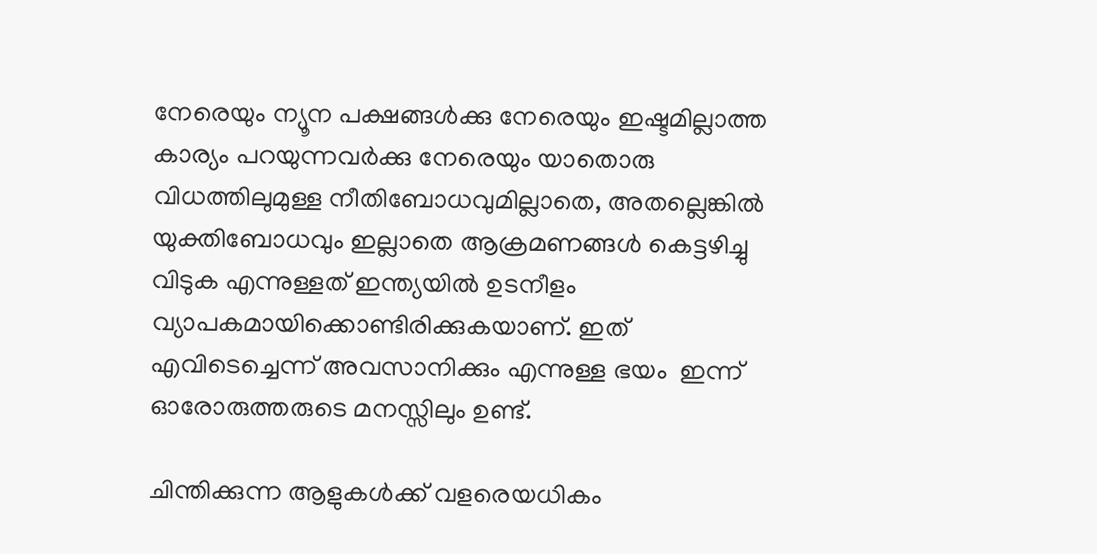നേരെയും ന്യൂന പക്ഷങ്ങള്‍ക്കു നേരെയും ഇഷ്ടമില്ലാത്ത കാര്യം പറയുന്നവര്‍ക്കു നേരെയും യാതൊരു വിധത്തിലുമുള്ള നീതിബോധവുമില്ലാതെ, അതല്ലെങ്കില്‍ യുക്തിബോധവും ഇല്ലാതെ ആക്രമണങ്ങള്‍ കെട്ടഴിച്ചു വിടുക എന്നുള്ളത് ഇന്ത്യയില്‍ ഉടനീളം വ്യാപകമായിക്കൊണ്ടിരിക്കുകയാണ്. ഇത് എവിടെച്ചെന്ന് അവസാനിക്കും എന്നുള്ള ഭയം  ഇന്ന് ഓരോരുത്തരുടെ മനസ്സിലും ഉണ്ട്.

ചിന്തിക്കുന്ന ആളുകള്‍ക്ക് വളരെയധികം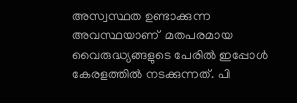അസ്വസ്ഥത ഉണ്ടാക്കുന്ന അവസ്ഥയാണ്  മതപരമായ വൈരുദ്ധ്യങ്ങളുടെ പേരില്‍ ഇപ്പോള്‍ കേരളത്തില്‍ നടക്കുന്നത്. പി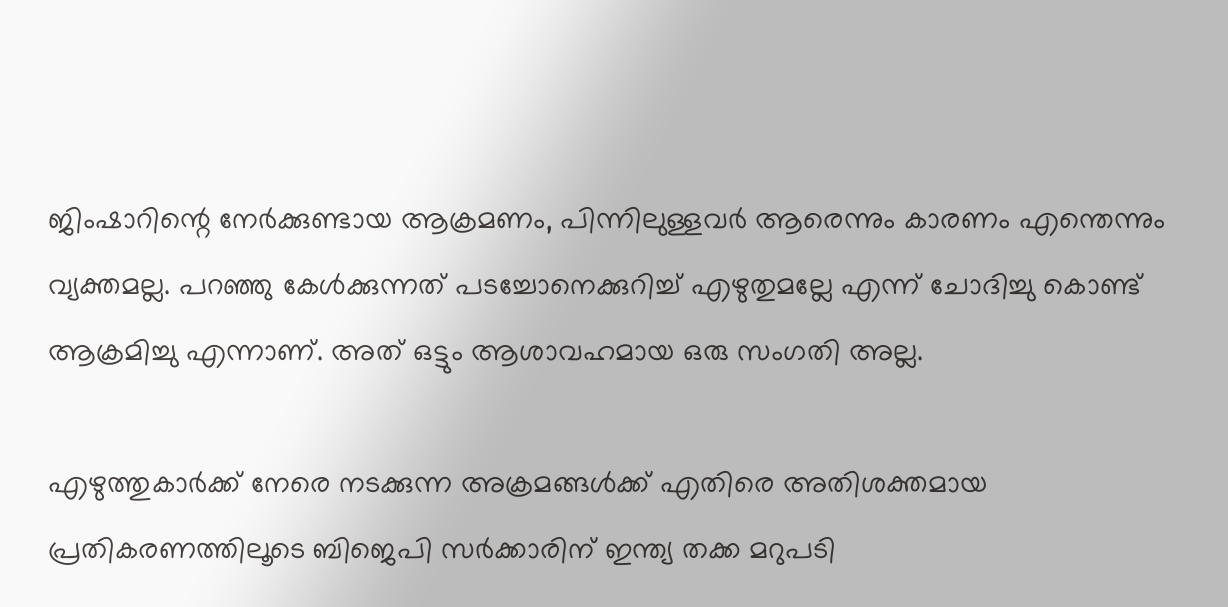ജിംഷാറിന്റെ നേര്‍ക്കുണ്ടായ ആക്രമണം, പിന്നിലുള്ളവര്‍ ആരെന്നും കാരണം എന്തെന്നും വ്യക്തമല്ല. പറഞ്ഞു കേള്‍ക്കുന്നത് പടച്ചോനെക്കുറിച്ച് എഴുതുമല്ലേ എന്ന് ചോദിച്ചു കൊണ്ട് ആക്രമിച്ചു എന്നാണ്. അത് ഒട്ടും ആശാവഹമായ ഒരു സംഗതി അല്ല.

എഴുത്തുകാര്‍ക്ക് നേരെ നടക്കുന്ന അക്രമങ്ങള്‍ക്ക് എതിരെ അതിശക്തമായ പ്രതികരണത്തിലൂടെ ബിജെപി സര്‍ക്കാരിന് ഇന്ത്യ തക്ക മറുപടി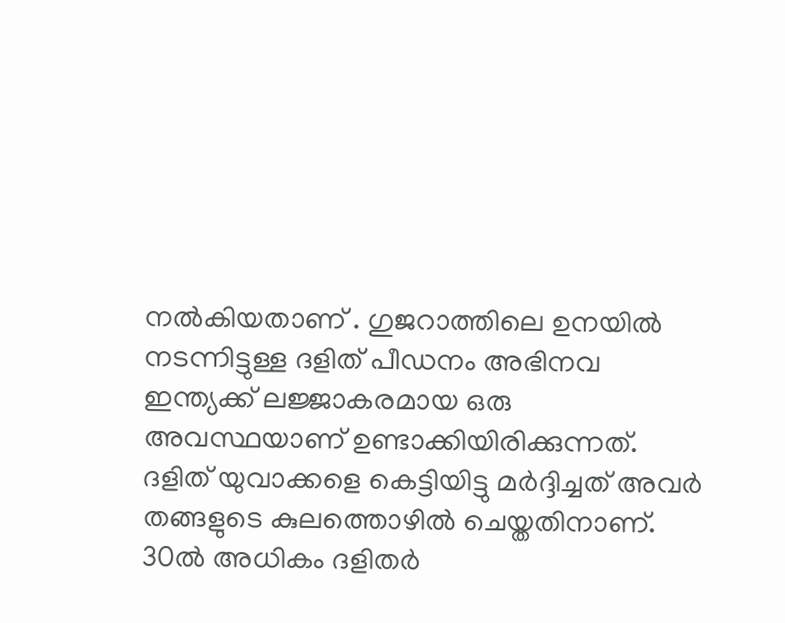നല്‍കിയതാണ് . ഗുജറാത്തിലെ ഉനയില്‍ നടന്നിട്ടുള്ള ദളിത്‌ പീഡനം അഭിനവ ഇന്ത്യക്ക് ലജ്ജാകരമായ ഒരു അവസ്ഥയാണ് ഉണ്ടാക്കിയിരിക്കുന്നത്. ദളിത്‌ യുവാക്കളെ കെട്ടിയിട്ടു മര്‍ദ്ദിച്ചത് അവര്‍ തങ്ങളുടെ കുലത്തൊഴില്‍ ചെയ്തതിനാണ്. 30ല്‍ അധികം ദളിതര്‍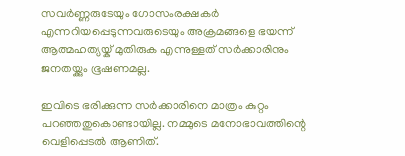സവര്‍ണ്ണരുടേയും ഗോസംരക്ഷകര്‍ എന്നറിയപ്പെടുന്നവരുടെയും അക്രമങ്ങളെ ഭയന്ന് ആത്മഹത്യയ്ക് മുതിരുക എന്നുള്ളത് സര്‍ക്കാരിനും ജനതയ്ക്കും ഭൂഷണമല്ല.

ഇവിടെ ഭരിക്കുന്ന സര്‍ക്കാരിനെ മാത്രം കുറ്റം പറഞ്ഞതുകൊണ്ടായില്ല. നമ്മുടെ മനോഭാവത്തിന്റെ വെളിപ്പെടല്‍ ആണിത്.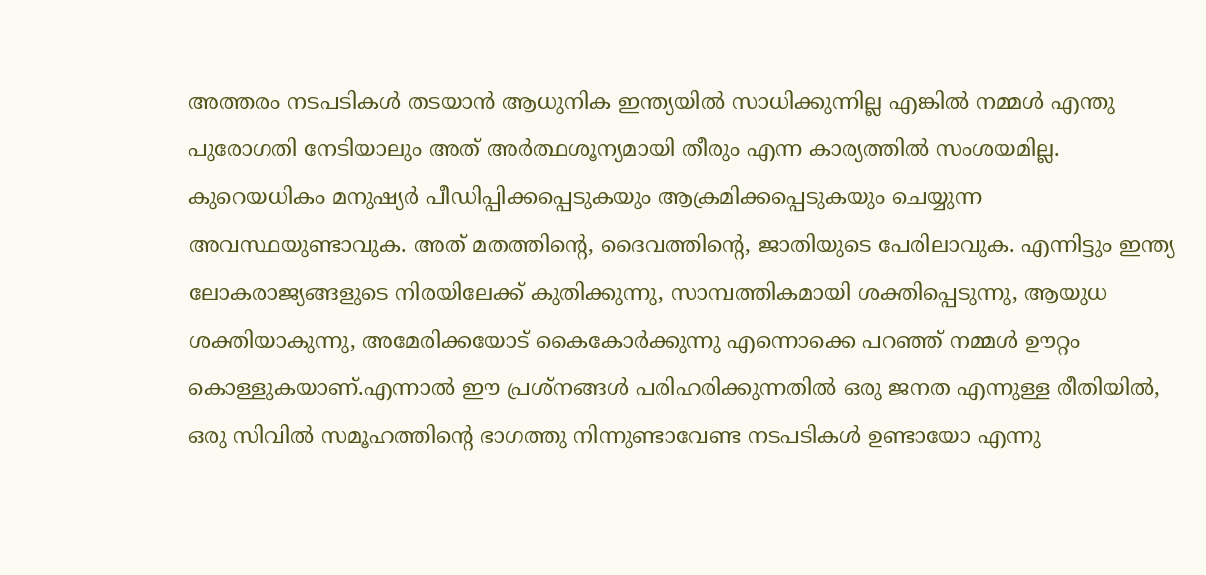അത്തരം നടപടികള്‍ തടയാന്‍ ആധുനിക ഇന്ത്യയില്‍ സാധിക്കുന്നില്ല എങ്കില്‍ നമ്മള്‍ എന്തു പുരോഗതി നേടിയാലും അത് അര്‍ത്ഥശൂന്യമായി തീരും എന്ന കാര്യത്തില്‍ സംശയമില്ല. കുറെയധികം മനുഷ്യര്‍ പീഡിപ്പിക്കപ്പെടുകയും ആക്രമിക്കപ്പെടുകയും ചെയ്യുന്ന അവസ്ഥയുണ്ടാവുക. അത് മതത്തിന്റെ, ദൈവത്തിന്റെ, ജാതിയുടെ പേരിലാവുക. എന്നിട്ടും ഇന്ത്യ ലോകരാജ്യങ്ങളുടെ നിരയിലേക്ക് കുതിക്കുന്നു, സാമ്പത്തികമായി ശക്തിപ്പെടുന്നു, ആയുധ ശക്തിയാകുന്നു, അമേരിക്കയോട് കൈകോര്‍ക്കുന്നു എന്നൊക്കെ പറഞ്ഞ് നമ്മള്‍ ഊറ്റം കൊള്ളുകയാണ്.എന്നാല്‍ ഈ പ്രശ്നങ്ങള്‍ പരിഹരിക്കുന്നതില്‍ ഒരു ജനത എന്നുള്ള രീതിയില്‍, ഒരു സിവില്‍ സമൂഹത്തിന്റെ ഭാഗത്തു നിന്നുണ്ടാവേണ്ട നടപടികള്‍ ഉണ്ടായോ എന്നു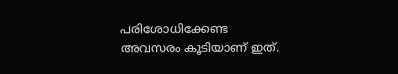പരിശോധിക്കേണ്ട അവസരം കൂടിയാണ് ഇത്.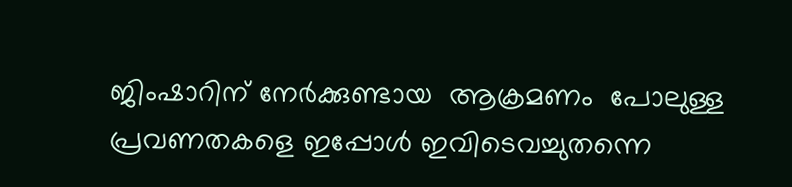ജിംഷാറിന് നേര്‍ക്കുണ്ടായ  ആക്രമണം  പോലുള്ള പ്രവണതകളെ ഇപ്പോള്‍ ഇവിടെവച്ചുതന്നെ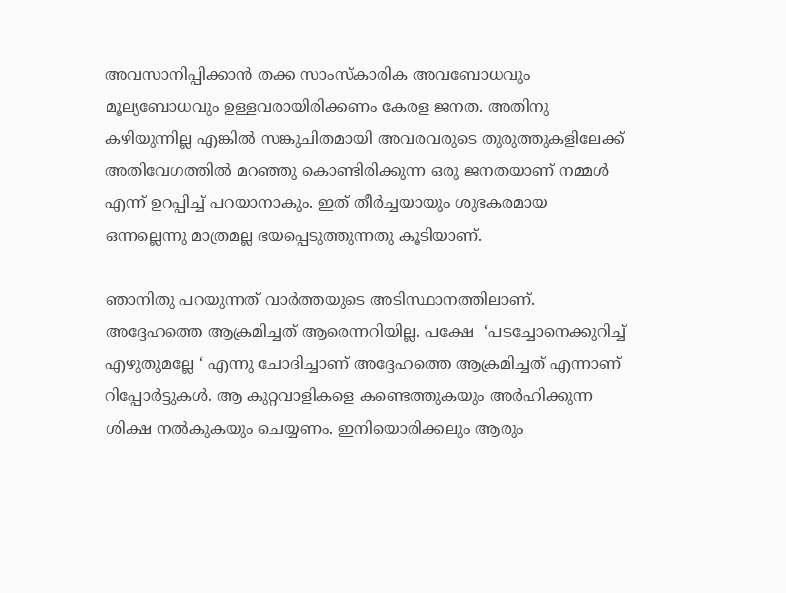അവസാനിപ്പിക്കാന്‍ തക്ക സാംസ്കാരിക അവബോധവും മൂല്യബോധവും ഉള്ളവരായിരിക്കണം കേരള ജനത. അതിനു കഴിയുന്നില്ല എങ്കില്‍ സങ്കുചിതമായി അവരവരുടെ തുരുത്തുകളിലേക്ക് അതിവേഗത്തില്‍ മറഞ്ഞു കൊണ്ടിരിക്കുന്ന ഒരു ജനതയാണ് നമ്മള്‍  എന്ന് ഉറപ്പിച്ച് പറയാനാകും. ഇത് തീര്‍ച്ചയായും ശുഭകരമായ ഒന്നല്ലെന്നു മാത്രമല്ല ഭയപ്പെടുത്തുന്നതു കൂടിയാണ്.

ഞാനിതു പറയുന്നത് വാര്‍ത്തയുടെ അടിസ്ഥാനത്തിലാണ്. അദ്ദേഹത്തെ ആക്രമിച്ചത് ആരെന്നറിയില്ല. പക്ഷേ  ‘പടച്ചോനെക്കുറിച്ച് എഴുതുമല്ലേ ‘ എന്നു ചോദിച്ചാണ് അദ്ദേഹത്തെ ആക്രമിച്ചത് എന്നാണ് റിപ്പോര്‍ട്ടുകള്‍. ആ കുറ്റവാളികളെ കണ്ടെത്തുകയും അര്‍ഹിക്കുന്ന ശിക്ഷ നല്‍കുകയും ചെയ്യണം. ഇനിയൊരിക്കലും ആരും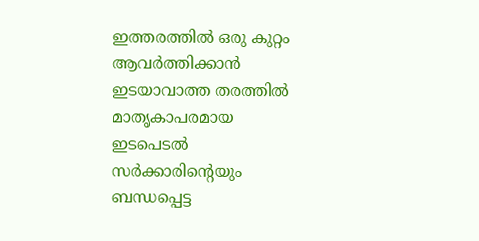ഇത്തരത്തില്‍ ഒരു കുറ്റം ആവര്‍ത്തിക്കാന്‍ ഇടയാവാത്ത തരത്തില്‍ മാതൃകാപരമായ ഇടപെടല്‍ സര്‍ക്കാരിന്റെയും ബന്ധപ്പെട്ട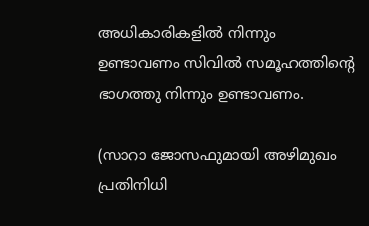അധികാരികളില്‍ നിന്നും ഉണ്ടാവണം സിവില്‍ സമൂഹത്തിന്റെ ഭാഗത്തു നിന്നും ഉണ്ടാവണം.

(സാറാ ജോസഫുമായി അഴിമുഖം പ്രതിനിധി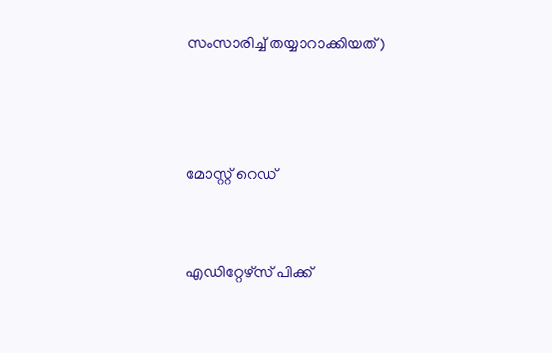സംസാരിച്ച് തയ്യാറാക്കിയത്)



മോസ്റ്റ് റെഡ്


എഡിറ്റേഴ്സ് പിക്ക്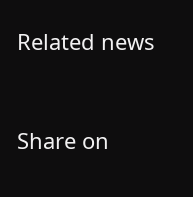Related news


Share on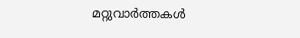മറ്റുവാര്‍ത്തകള്‍